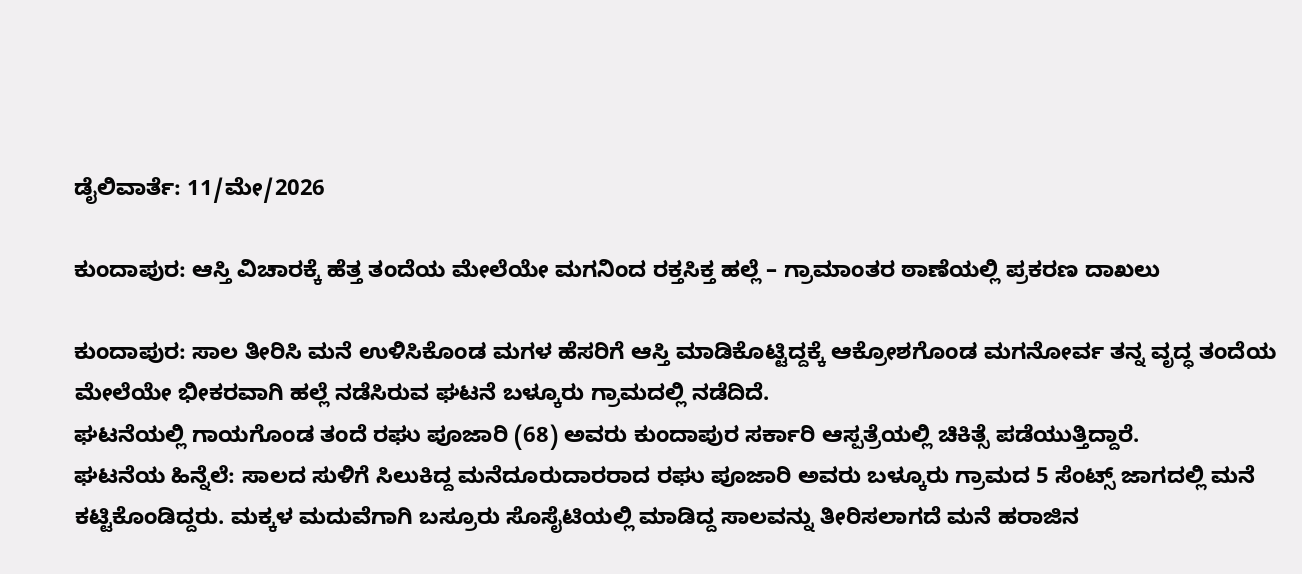ಡೈಲಿವಾರ್ತೆ: 11/ಮೇ/2026

ಕುಂದಾಪುರ: ಆಸ್ತಿ ವಿಚಾರಕ್ಕೆ ಹೆತ್ತ ತಂದೆಯ ಮೇಲೆಯೇ ಮಗನಿಂದ ರಕ್ತಸಿಕ್ತ ಹಲ್ಲೆ – ಗ್ರಾಮಾಂತರ ಠಾಣೆಯಲ್ಲಿ ಪ್ರಕರಣ ದಾಖಲು

ಕುಂದಾಪುರ: ಸಾಲ ತೀರಿಸಿ ಮನೆ ಉಳಿಸಿಕೊಂಡ ಮಗಳ ಹೆಸರಿಗೆ ಆಸ್ತಿ ಮಾಡಿಕೊಟ್ಟಿದ್ದಕ್ಕೆ ಆಕ್ರೋಶಗೊಂಡ ಮಗನೋರ್ವ ತನ್ನ ವೃದ್ಧ ತಂದೆಯ ಮೇಲೆಯೇ ಭೀಕರವಾಗಿ ಹಲ್ಲೆ ನಡೆಸಿರುವ ಘಟನೆ ಬಳ್ಕೂರು ಗ್ರಾಮದಲ್ಲಿ ನಡೆದಿದೆ.
ಘಟನೆಯಲ್ಲಿ ಗಾಯಗೊಂಡ ತಂದೆ ರಘು ಪೂಜಾರಿ (68) ಅವರು ಕುಂದಾಪುರ ಸರ್ಕಾರಿ ಆಸ್ಪತ್ರೆಯಲ್ಲಿ ಚಿಕಿತ್ಸೆ ಪಡೆಯುತ್ತಿದ್ದಾರೆ.
ಘಟನೆಯ ಹಿನ್ನೆಲೆ: ಸಾಲದ ಸುಳಿಗೆ ಸಿಲುಕಿದ್ದ ಮನೆದೂರುದಾರರಾದ ರಘು ಪೂಜಾರಿ ಅವರು ಬಳ್ಕೂರು ಗ್ರಾಮದ 5 ಸೆಂಟ್ಸ್ ಜಾಗದಲ್ಲಿ ಮನೆ ಕಟ್ಟಿಕೊಂಡಿದ್ದರು. ಮಕ್ಕಳ ಮದುವೆಗಾಗಿ ಬಸ್ರೂರು ಸೊಸೈಟಿಯಲ್ಲಿ ಮಾಡಿದ್ದ ಸಾಲವನ್ನು ತೀರಿಸಲಾಗದೆ ಮನೆ ಹರಾಜಿನ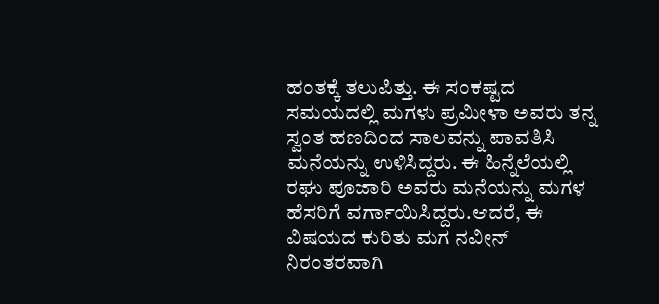ಹಂತಕ್ಕೆ ತಲುಪಿತ್ತು. ಈ ಸಂಕಷ್ಟದ ಸಮಯದಲ್ಲಿ ಮಗಳು ಪ್ರಮೀಳಾ ಅವರು ತನ್ನ ಸ್ವಂತ ಹಣದಿಂದ ಸಾಲವನ್ನು ಪಾವತಿಸಿ ಮನೆಯನ್ನು ಉಳಿಸಿದ್ದರು. ಈ ಹಿನ್ನೆಲೆಯಲ್ಲಿ ರಘು ಪೂಜಾರಿ ಅವರು ಮನೆಯನ್ನು ಮಗಳ ಹೆಸರಿಗೆ ವರ್ಗಾಯಿಸಿದ್ದರು.ಆದರೆ, ಈ ವಿಷಯದ ಕುರಿತು ಮಗ ನವೀನ್ ನಿರಂತರವಾಗಿ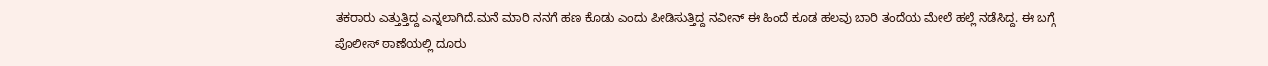ತಕರಾರು ಎತ್ತುತ್ತಿದ್ದ ಎನ್ನಲಾಗಿದೆ.ಮನೆ ಮಾರಿ ನನಗೆ ಹಣ ಕೊಡು ಎಂದು ಪೀಡಿಸುತ್ತಿದ್ದ ನವೀನ್ ಈ ಹಿಂದೆ ಕೂಡ ಹಲವು ಬಾರಿ ತಂದೆಯ ಮೇಲೆ ಹಲ್ಲೆ ನಡೆಸಿದ್ದ. ಈ ಬಗ್ಗೆ ಪೊಲೀಸ್ ಠಾಣೆಯಲ್ಲಿ ದೂರು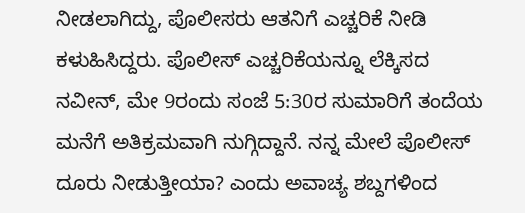ನೀಡಲಾಗಿದ್ದು, ಪೊಲೀಸರು ಆತನಿಗೆ ಎಚ್ಚರಿಕೆ ನೀಡಿ ಕಳುಹಿಸಿದ್ದರು. ಪೊಲೀಸ್ ಎಚ್ಚರಿಕೆಯನ್ನೂ ಲೆಕ್ಕಿಸದ ನವೀನ್, ಮೇ 9ರಂದು ಸಂಜೆ 5:30ರ ಸುಮಾರಿಗೆ ತಂದೆಯ ಮನೆಗೆ ಅತಿಕ್ರಮವಾಗಿ ನುಗ್ಗಿದ್ದಾನೆ. ನನ್ನ ಮೇಲೆ ಪೊಲೀಸ್ ದೂರು ನೀಡುತ್ತೀಯಾ? ಎಂದು ಅವಾಚ್ಯ ಶಬ್ದಗಳಿಂದ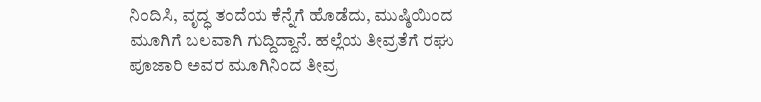ನಿಂದಿಸಿ, ವೃದ್ಧ ತಂದೆಯ ಕೆನ್ನೆಗೆ ಹೊಡೆದು, ಮುಷ್ಠಿಯಿಂದ ಮೂಗಿಗೆ ಬಲವಾಗಿ ಗುದ್ದಿದ್ದಾನೆ. ಹಲ್ಲೆಯ ತೀವ್ರತೆಗೆ ರಘು ಪೂಜಾರಿ ಅವರ ಮೂಗಿನಿಂದ ತೀವ್ರ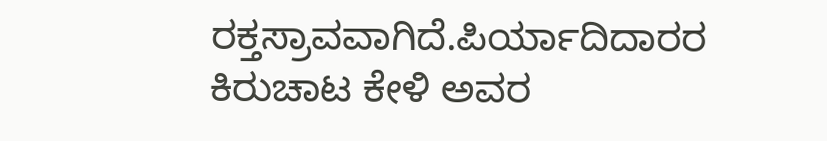ರಕ್ತಸ್ರಾವವಾಗಿದೆ.ಪಿರ್ಯಾದಿದಾರರ ಕಿರುಚಾಟ ಕೇಳಿ ಅವರ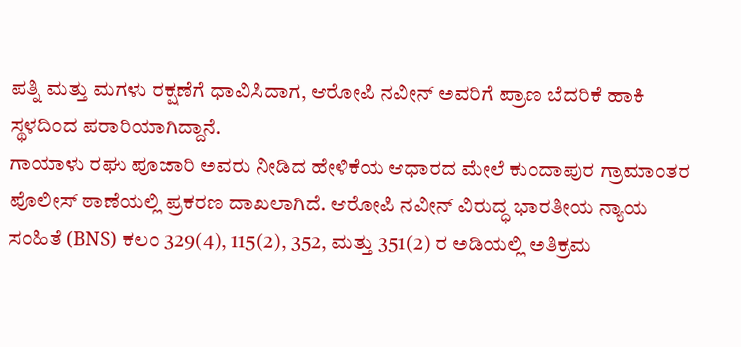ಪತ್ನಿ ಮತ್ತು ಮಗಳು ರಕ್ಷಣೆಗೆ ಧಾವಿಸಿದಾಗ, ಆರೋಪಿ ನವೀನ್ ಅವರಿಗೆ ಪ್ರಾಣ ಬೆದರಿಕೆ ಹಾಕಿ ಸ್ಥಳದಿಂದ ಪರಾರಿಯಾಗಿದ್ದಾನೆ.
ಗಾಯಾಳು ರಘು ಪೂಜಾರಿ ಅವರು ನೀಡಿದ ಹೇಳಿಕೆಯ ಆಧಾರದ ಮೇಲೆ ಕುಂದಾಪುರ ಗ್ರಾಮಾಂತರ ಪೊಲೀಸ್ ಠಾಣೆಯಲ್ಲಿ ಪ್ರಕರಣ ದಾಖಲಾಗಿದೆ. ಆರೋಪಿ ನವೀನ್ ವಿರುದ್ಧ ಭಾರತೀಯ ನ್ಯಾಯ ಸಂಹಿತೆ (BNS) ಕಲಂ 329(4), 115(2), 352, ಮತ್ತು 351(2) ರ ಅಡಿಯಲ್ಲಿ ಅತಿಕ್ರಮ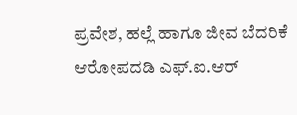ಪ್ರವೇಶ, ಹಲ್ಲೆ ಹಾಗೂ ಜೀವ ಬೆದರಿಕೆ ಆರೋಪದಡಿ ಎಫ್.ಐ.ಆರ್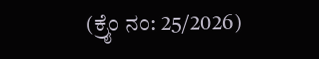(ಕ್ರೈಂ ನಂ: 25/2026)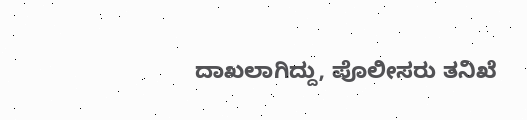ದಾಖಲಾಗಿದ್ದು, ಪೊಲೀಸರು ತನಿಖೆ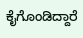ಕೈಗೊಂಡಿದ್ದಾರೆ